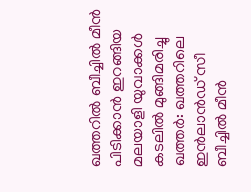ഖത്തറിൽ ബീച്ചിൽ മീൻ പിടിക്കാൻ ഇറങ്ങിയ മലയാളി യുവാക്കൾ കടലിൽ മുങ്ങിമരിച്ചു
ഖത്തർ: ഖത്തറിലെ ഇൻലാൻഡ് സീ ബീച്ചിൽ മീൻ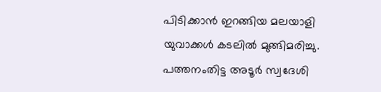പിടിക്കാൻ ഇറങ്ങിയ മലയാളി യുവാക്കൾ കടലിൽ മുങ്ങിമരിച്ചു. പത്തനംതിട്ട അടൂർ സ്വദേശി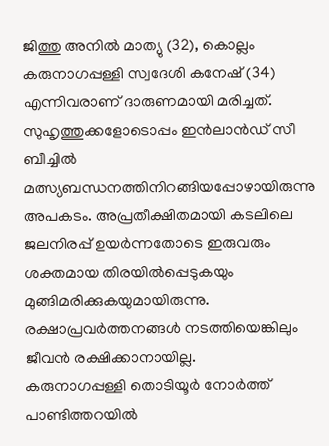ജിത്തു അനിൽ മാത്യു (32), കൊല്ലം കരുനാഗപ്പള്ളി സ്വദേശി കനേഷ് (34) എന്നിവരാണ് ദാരുണമായി മരിച്ചത്.
സുഹൃത്തുക്കളോടൊപ്പം ഇൻലാൻഡ് സീ ബീച്ചിൽ മത്സ്യബന്ധനത്തിനിറങ്ങിയപ്പോഴായിരുന്നു അപകടം. അപ്രതീക്ഷിതമായി കടലിലെ ജലനിരപ്പ് ഉയർന്നതോടെ ഇരുവരും ശക്തമായ തിരയിൽപ്പെടുകയും മുങ്ങിമരിക്കുകയുമായിരുന്നു.
രക്ഷാപ്രവർത്തനങ്ങൾ നടത്തിയെങ്കിലും ജീവൻ രക്ഷിക്കാനായില്ല.
കരുനാഗപ്പള്ളി തൊടിയൂർ നോർത്ത് പാണ്ടിത്തറയിൽ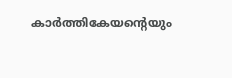കാർത്തികേയന്റെയും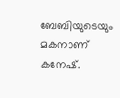ബേബിയുടെയും മകനാണ് കനേഷ്.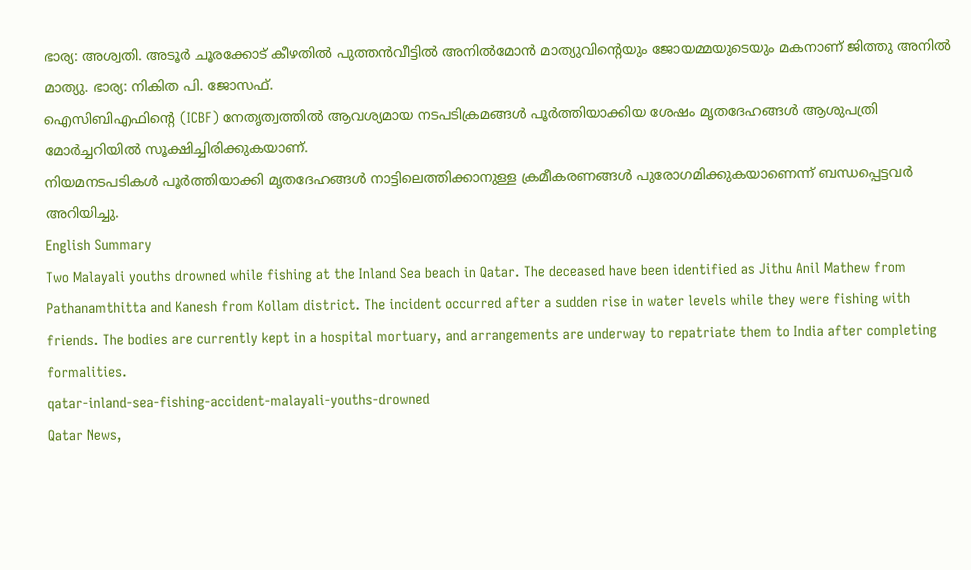ഭാര്യ: അശ്വതി. അടൂർ ചൂരക്കോട് കീഴതിൽ പുത്തൻവീട്ടിൽ അനിൽമോൻ മാത്യുവിന്റെയും ജോയമ്മയുടെയും മകനാണ് ജിത്തു അനിൽ മാത്യു. ഭാര്യ: നികിത പി. ജോസഫ്.
ഐസിബിഎഫിന്റെ (ICBF) നേതൃത്വത്തിൽ ആവശ്യമായ നടപടിക്രമങ്ങൾ പൂർത്തിയാക്കിയ ശേഷം മൃതദേഹങ്ങൾ ആശുപത്രി മോർച്ചറിയിൽ സൂക്ഷിച്ചിരിക്കുകയാണ്.
നിയമനടപടികൾ പൂർത്തിയാക്കി മൃതദേഹങ്ങൾ നാട്ടിലെത്തിക്കാനുള്ള ക്രമീകരണങ്ങൾ പുരോഗമിക്കുകയാണെന്ന് ബന്ധപ്പെട്ടവർ അറിയിച്ചു.
English Summary
Two Malayali youths drowned while fishing at the Inland Sea beach in Qatar. The deceased have been identified as Jithu Anil Mathew from Pathanamthitta and Kanesh from Kollam district. The incident occurred after a sudden rise in water levels while they were fishing with friends. The bodies are currently kept in a hospital mortuary, and arrangements are underway to repatriate them to India after completing formalities.
qatar-inland-sea-fishing-accident-malayali-youths-drowned
Qatar News,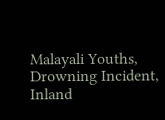Malayali Youths, Drowning Incident, Inland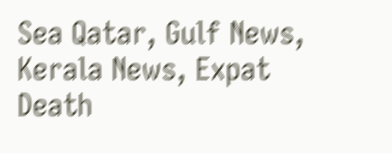Sea Qatar, Gulf News, Kerala News, Expat Death